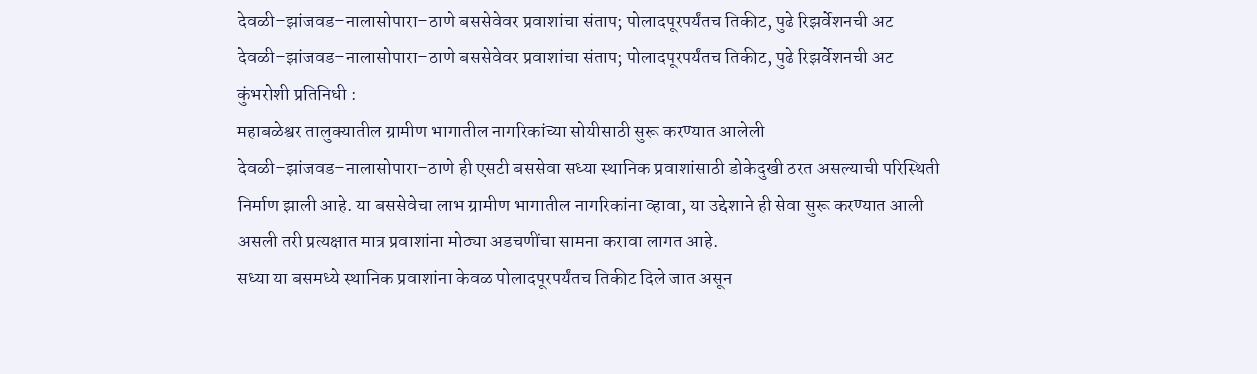देवळी–झांजवड–नालासोपारा–ठाणे बससेवेवर प्रवाशांचा संताप; पोलादपूरपर्यंतच तिकीट, पुढे रिझर्वेशनची अट
देवळी–झांजवड–नालासोपारा–ठाणे बससेवेवर प्रवाशांचा संताप; पोलादपूरपर्यंतच तिकीट, पुढे रिझर्वेशनची अट
कुंभरोशी प्रतिनिधी :
महाबळेश्वर तालुक्यातील ग्रामीण भागातील नागरिकांच्या सोयीसाठी सुरू करण्यात आलेली देवळी–झांजवड–नालासोपारा–ठाणे ही एसटी बससेवा सध्या स्थानिक प्रवाशांसाठी डोकेदुखी ठरत असल्याची परिस्थिती निर्माण झाली आहे. या बससेवेचा लाभ ग्रामीण भागातील नागरिकांना व्हावा, या उद्देशाने ही सेवा सुरू करण्यात आली असली तरी प्रत्यक्षात मात्र प्रवाशांना मोठ्या अडचणींचा सामना करावा लागत आहे.
सध्या या बसमध्ये स्थानिक प्रवाशांना केवळ पोलादपूरपर्यंतच तिकीट दिले जात असून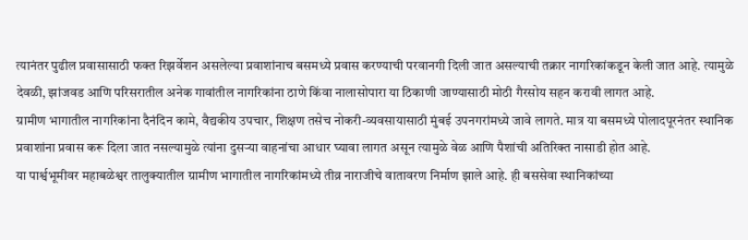त्यानंतर पुढील प्रवासासाठी फक्त रिझर्वेशन असलेल्या प्रवाशांनाच बसमध्ये प्रवास करण्याची परवानगी दिली जात असल्याची तक्रार नागरिकांकडून केली जात आहे. त्यामुळे देवळी, झांजवड आणि परिसरातील अनेक गावांतील नागरिकांना ठाणे किंवा नालासोपारा या ठिकाणी जाण्यासाठी मोठी गैरसोय सहन करावी लागत आहे.
ग्रामीण भागातील नागरिकांना दैनंदिन कामे, वैद्यकीय उपचार, शिक्षण तसेच नोकरी-व्यवसायासाठी मुंबई उपनगरांमध्ये जावे लागते. मात्र या बसमध्ये पोलादपूरनंतर स्थानिक प्रवाशांना प्रवास करू दिला जात नसल्यामुळे त्यांना दुसऱ्या वाहनांचा आधार घ्यावा लागत असून त्यामुळे वेळ आणि पैशांची अतिरिक्त नासाडी होत आहे.
या पार्श्वभूमीवर महाबळेश्वर तालुक्यातील ग्रामीण भागातील नागरिकांमध्ये तीव्र नाराजीचे वातावरण निर्माण झाले आहे. ही बससेवा स्थानिकांच्या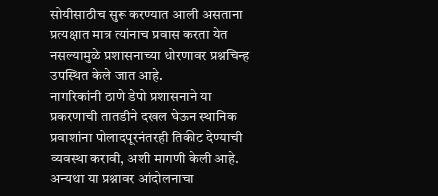सोयीसाठीच सुरू करण्यात आली असताना प्रत्यक्षात मात्र त्यांनाच प्रवास करता येत नसल्यामुळे प्रशासनाच्या धोरणावर प्रश्नचिन्ह उपस्थित केले जात आहे.
नागरिकांनी ठाणे डेपो प्रशासनाने या प्रकरणाची तातडीने दखल घेऊन स्थानिक प्रवाशांना पोलादपूरनंतरही तिकीट देण्याची व्यवस्था करावी, अशी मागणी केली आहे. अन्यथा या प्रश्नावर आंदोलनाचा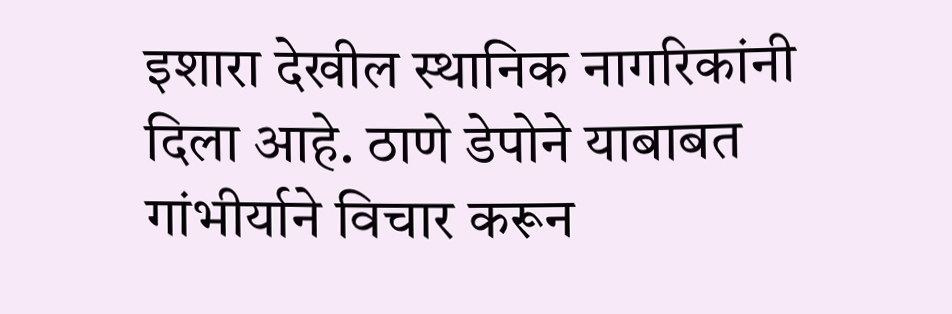इशारा देखील स्थानिक नागरिकांनी दिला आहे. ठाणे डेपोने याबाबत गांभीर्याने विचार करून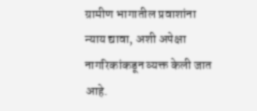ग्रामीण भागातील प्रवाशांना न्याय द्यावा, अशी अपेक्षा नागरिकांकडून व्यक्त केली जात आहे.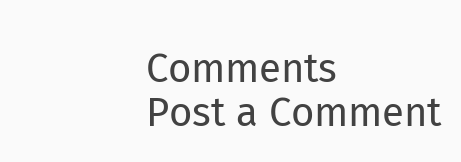Comments
Post a Comment